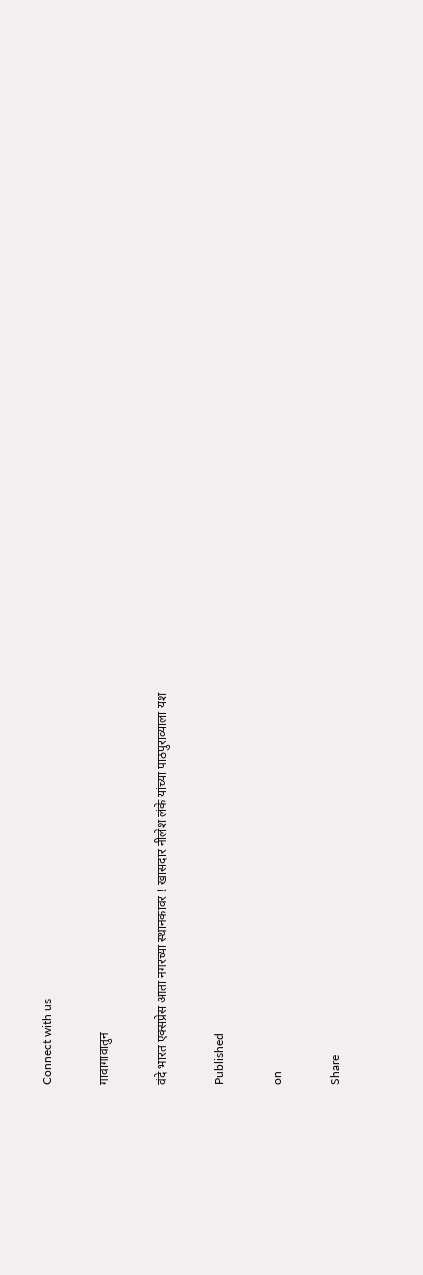Connect with us

गावागावातुन

वंदे भारत एक्सप्रेस आता नगरच्या स्थानकावर ! खासदार नीलेश लंके यांच्या पाठपुराव्याला यश

Published

on

Share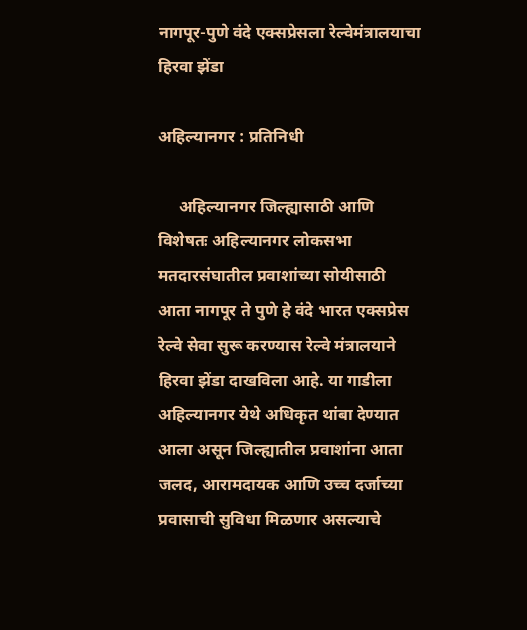नागपूर-पुणे वंदे एक्सप्रेसला रेल्वेमंत्रालयाचा हिरवा झेंडा

अहिल्यानगर : प्रतिनिधी

     अहिल्यानगर जिल्ह्यासाठी आणि विशेषतः अहिल्यानगर लोकसभा  मतदारसंघातील प्रवाशांच्या सोयीसाठी आता नागपूर ते पुणे हे वंदे भारत एक्सप्रेस रेल्वे सेवा सुरू करण्यास रेल्वे मंत्रालयाने हिरवा झेंडा दाखविला आहे. या गाडीला अहिल्यानगर येथे अधिकृत थांबा देण्यात आला असून जिल्ह्यातील प्रवाशांना आता जलद, आरामदायक आणि उच्च दर्जाच्या प्रवासाची सुविधा मिळणार असल्याचे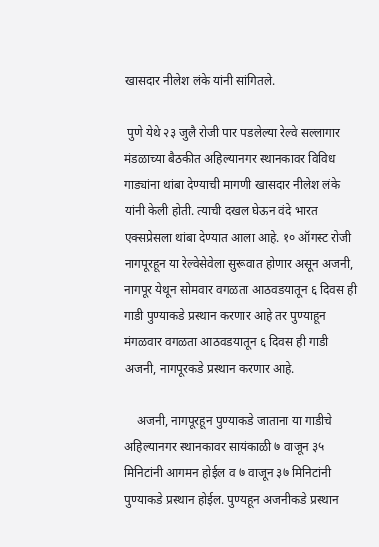खासदार नीलेश लंके यांनी सांगितले.

 पुणे येथे २३ जुलै रोजी पार पडलेल्या रेल्वे सल्लागार मंडळाच्या बैठकीत अहिल्यानगर स्थानकावर विविध गाड्यांना थांबा देण्याची मागणी खासदार नीलेश लंके यांनी केली होती. त्याची दखल घेऊन वंदे भारत एक्सप्रेसला थांबा देण्यात आला आहे. १० ऑगस्ट रोजी नागपूरहून या रेल्वेसेवेला सुरूवात होणार असून अजनी, नागपूर येथून सोमवार वगळता आठवडयातून ६ दिवस ही गाडी पुण्याकडे प्रस्थान करणार आहे तर पुण्याहून मंगळवार वगळता आठवडयातून ६ दिवस ही गाडी अजनी, नागपूरकडे प्रस्थान करणार आहे.

    अजनी, नागपूरहून पुण्याकडे जाताना या गाडीचे अहिल्यानगर स्थानकावर सायंकाळी ७ वाजून ३५ मिनिटांनी आगमन होईल व ७ वाजून ३७ मिनिटांनी पुण्याकडे प्रस्थान होईल. पुण्यहून अजनीकडे प्रस्थान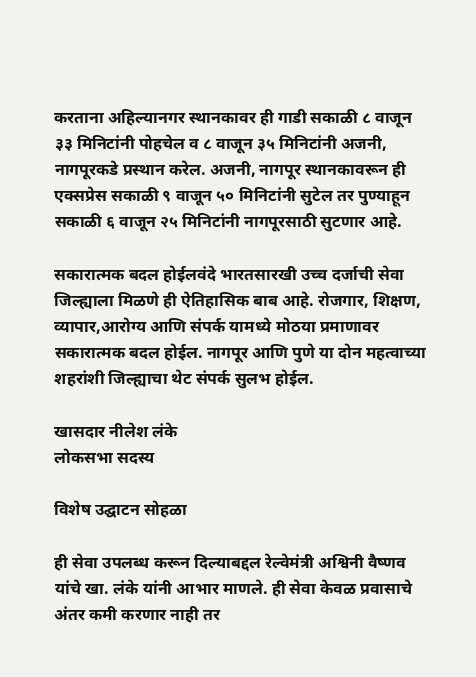करताना अहिल्यानगर स्थानकावर ही गाडी सकाळी ८ वाजून ३३ मिनिटांनी पोहचेल व ८ वाजून ३५ मिनिटांनी अजनी, नागपूरकडे प्रस्थान करेल. अजनी, नागपूर स्थानकावरून ही एक्सप्रेस सकाळी ९ वाजून ५० मिनिटांनी सुटेल तर पुण्याहून सकाळी ६ वाजून २५ मिनिटांनी नागपूरसाठी सुटणार आहे.

सकारात्मक बदल होईलवंदे भारतसारखी उच्च दर्जाची सेवा जिल्ह्याला मिळणे ही ऐतिहासिक बाब आहे. रोजगार, शिक्षण, व्यापार,आरोग्य आणि संपर्क यामध्ये मोठया प्रमाणावर सकारात्मक बदल होईल. नागपूर आणि पुणे या दोन महत्वाच्या शहरांशी जिल्ह्याचा थेट संपर्क सुलभ होईल.

खासदार नीलेश लंके
लोकसभा सदस्य

विशेष उद्घाटन सोहळा

ही सेवा उपलब्ध करून दिल्याबद्दल रेल्वेमंत्री अश्विनी वैष्णव यांचे खा. लंके यांनी आभार माणले. ही सेवा केवळ प्रवासाचे अंतर कमी करणार नाही तर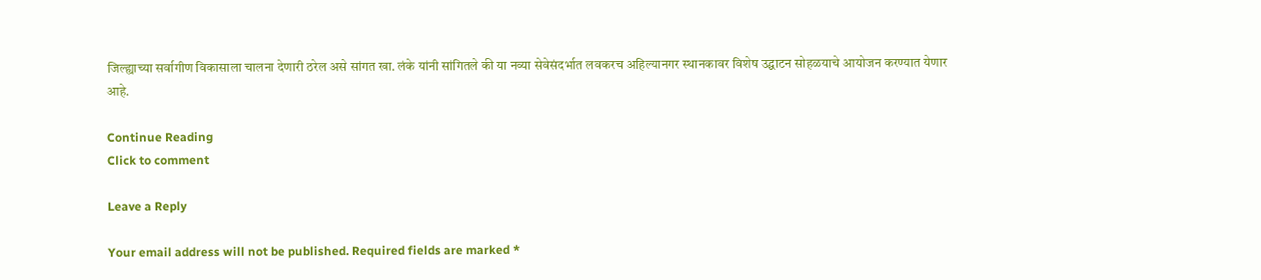जिल्ह्याच्या सर्वागीण विकासाला चालना देणारी ठरेल असे सांगत खा. लंके यांनी सांगितले की या नव्या सेवेसंदर्भात लवकरच अहिल्यानगर स्थानकावर विशेष उद्घाटन सोहळयाचे आयोजन करण्यात येणार आहे.

Continue Reading
Click to comment

Leave a Reply

Your email address will not be published. Required fields are marked *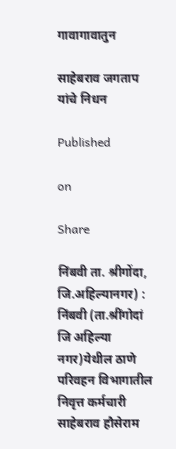गावागावातुन

साहेबराव जगताप यांचे निधन

Published

on

Share

निंबवी ता. श्रीगोंदा, जि.अहिल्यानगर) : निंबवी (ता.श्रींगोदां जि अहिल्या नगर)येथील ठाणे परिवहन विभागातील निवृत्त कर्मचारी साहेबराव हौसेराम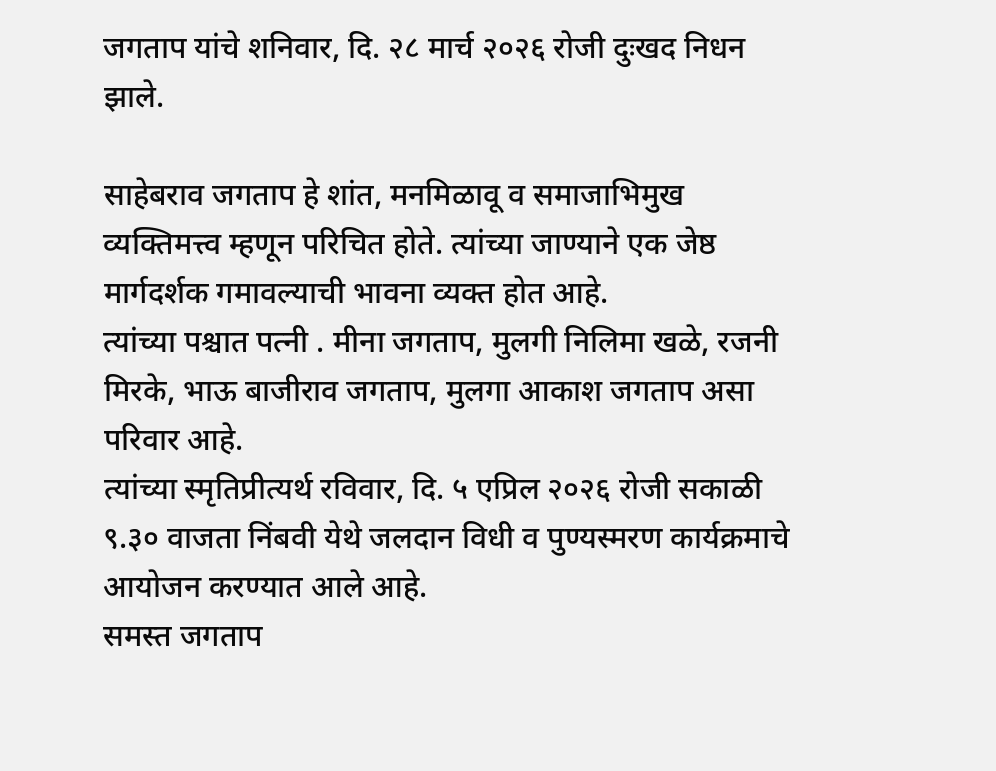जगताप यांचे शनिवार, दि. २८ मार्च २०२६ रोजी दुःखद निधन झाले.

साहेबराव जगताप हे शांत, मनमिळावू व समाजाभिमुख व्यक्तिमत्त्व म्हणून परिचित होते. त्यांच्या जाण्याने एक जेष्ठ मार्गदर्शक गमावल्याची भावना व्यक्त होत आहे.
त्यांच्या पश्चात पत्नी . मीना जगताप, मुलगी निलिमा खळे, रजनी मिरके, भाऊ बाजीराव जगताप, मुलगा आकाश जगताप असा परिवार आहे.
त्यांच्या स्मृतिप्रीत्यर्थ रविवार, दि. ५ एप्रिल २०२६ रोजी सकाळी ९.३० वाजता निंबवी येथे जलदान विधी व पुण्यस्मरण कार्यक्रमाचे आयोजन करण्यात आले आहे.
समस्त जगताप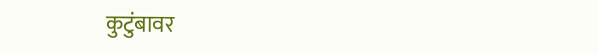कुटुंबावर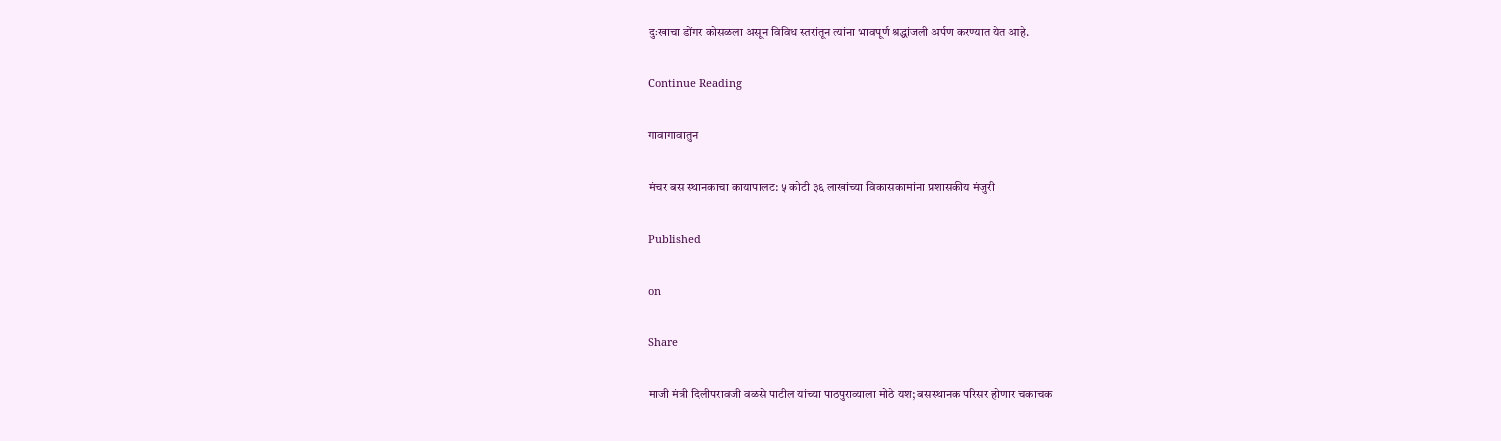दुःखाचा डोंगर कोसळला असून विविध स्तरांतून त्यांना भावपूर्ण श्रद्धांजली अर्पण करण्यात येत आहे.

Continue Reading

गावागावातुन

मंचर बस स्थानकाचा कायापालट: ५ कोटी ३६ लाखांच्या विकासकामांना प्रशासकीय मंजुरी

Published

on

Share

माजी मंत्री दिलीपरावजी वळसे पाटील यांच्या पाठपुराव्याला मोठे यश; बसस्थानक परिसर होणार चकाचक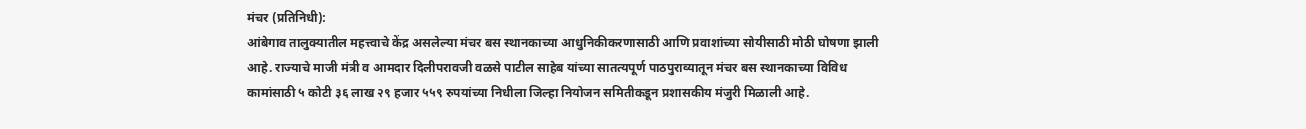मंचर (प्रतिनिधी):
आंबेगाव तालुक्यातील महत्त्वाचे केंद्र असलेल्या मंचर बस स्थानकाच्या आधुनिकीकरणासाठी आणि प्रवाशांच्या सोयीसाठी मोठी घोषणा झाली आहे. राज्याचे माजी मंत्री व आमदार दिलीपरावजी वळसे पाटील साहेब यांच्या सातत्यपूर्ण पाठपुराव्यातून मंचर बस स्थानकाच्या विविध कामांसाठी ५ कोटी ३६ लाख २९ हजार ५५९ रुपयांच्या निधीला जिल्हा नियोजन समितीकडून प्रशासकीय मंजुरी मिळाली आहे.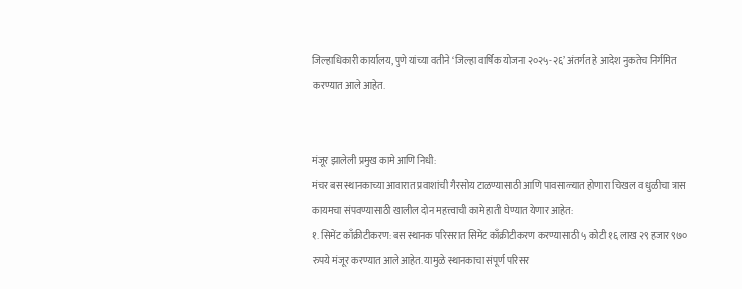जिल्हाधिकारी कार्यालय, पुणे यांच्या वतीने ‘जिल्हा वार्षिक योजना २०२५-२६’ अंतर्गत हे आदेश नुकतेच निर्गमित करण्यात आले आहेत.


मंजूर झालेली प्रमुख कामे आणि निधी:
मंचर बस स्थानकाच्या आवारात प्रवाशांची गैरसोय टाळण्यासाठी आणि पावसाळ्यात होणारा चिखल व धुळीचा त्रास कायमचा संपवण्यासाठी खालील दोन महत्त्वाची कामे हाती घेण्यात येणार आहेत:
१. सिमेंट काँक्रीटीकरण: बस स्थानक परिसरात सिमेंट काँक्रीटीकरण करण्यासाठी ५ कोटी १६ लाख २९ हजार ९७० रुपये मंजूर करण्यात आले आहेत. यामुळे स्थानकाचा संपूर्ण परिसर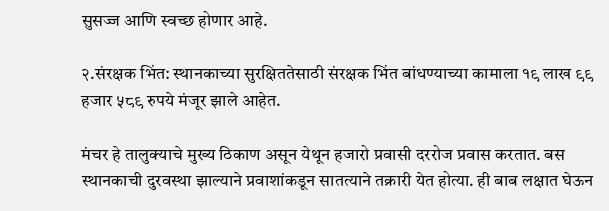सुसज्ज आणि स्वच्छ होणार आहे.

२.संरक्षक भिंत: स्थानकाच्या सुरक्षिततेसाठी संरक्षक भिंत बांधण्याच्या कामाला १९ लाख ९९ हजार ५८९ रुपये मंजूर झाले आहेत.

मंचर हे तालुक्याचे मुख्य ठिकाण असून येथून हजारो प्रवासी दररोज प्रवास करतात. बस स्थानकाची दुरवस्था झाल्याने प्रवाशांकडून सातत्याने तक्रारी येत होत्या. ही बाब लक्षात घेऊन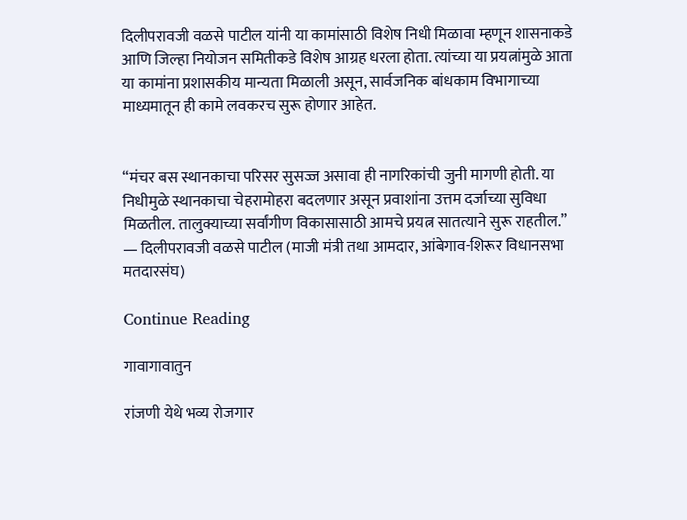दिलीपरावजी वळसे पाटील यांनी या कामांसाठी विशेष निधी मिळावा म्हणून शासनाकडे आणि जिल्हा नियोजन समितीकडे विशेष आग्रह धरला होता. त्यांच्या या प्रयत्नांमुळे आता या कामांना प्रशासकीय मान्यता मिळाली असून, सार्वजनिक बांधकाम विभागाच्या माध्यमातून ही कामे लवकरच सुरू होणार आहेत.


“मंचर बस स्थानकाचा परिसर सुसज्ज असावा ही नागरिकांची जुनी मागणी होती. या निधीमुळे स्थानकाचा चेहरामोहरा बदलणार असून प्रवाशांना उत्तम दर्जाच्या सुविधा मिळतील. तालुक्याच्या सर्वांगीण विकासासाठी आमचे प्रयत्न सातत्याने सुरू राहतील.”
— दिलीपरावजी वळसे पाटील (माजी मंत्री तथा आमदार, आंबेगाव-शिरूर विधानसभा मतदारसंघ)

Continue Reading

गावागावातुन

रांजणी येथे भव्य रोजगार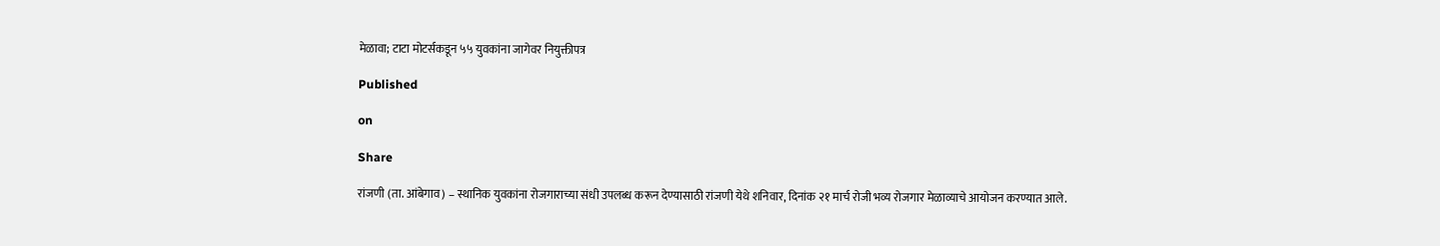मेळावा; टाटा मोटर्सकडून ५५ युवकांना जागेवर नियुक्तीपत्र

Published

on

Share

रांजणी (ता. आंबेगाव) – स्थानिक युवकांना रोजगाराच्या संधी उपलब्ध करून देण्यासाठी रांजणी येथे शनिवार, दिनांक २१ मार्च रोजी भव्य रोजगार मेळाव्याचे आयोजन करण्यात आले.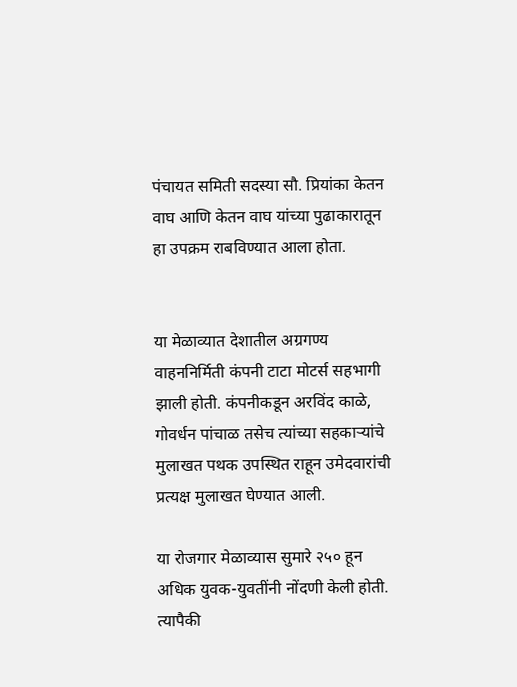पंचायत समिती सदस्या सौ. प्रियांका केतन वाघ आणि केतन वाघ यांच्या पुढाकारातून हा उपक्रम राबविण्यात आला होता.


या मेळाव्यात देशातील अग्रगण्य वाहननिर्मिती कंपनी टाटा मोटर्स सहभागी झाली होती. कंपनीकडून अरविंद काळे, गोवर्धन पांचाळ तसेच त्यांच्या सहकाऱ्यांचे मुलाखत पथक उपस्थित राहून उमेदवारांची प्रत्यक्ष मुलाखत घेण्यात आली.

या रोजगार मेळाव्यास सुमारे २५० हून अधिक युवक-युवतींनी नोंदणी केली होती. त्यापैकी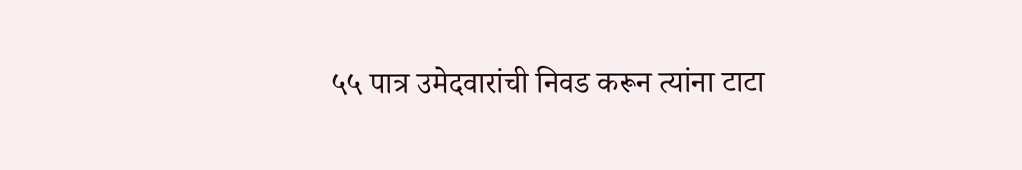५५ पात्र उमेदवारांची निवड करून त्यांना टाटा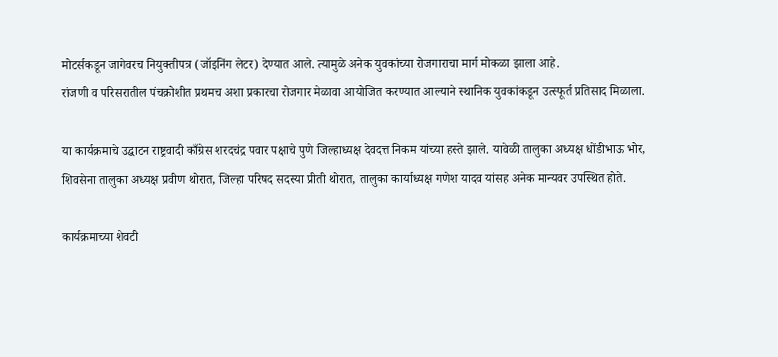मोटर्सकडून जागेवरच नियुक्तीपत्र (जॉइनिंग लेटर) देण्यात आले. त्यामुळे अनेक युवकांच्या रोजगाराचा मार्ग मोकळा झाला आहे.
रांजणी व परिसरातील पंचक्रोशीत प्रथमच अशा प्रकारचा रोजगार मेळावा आयोजित करण्यात आल्याने स्थानिक युवकांकडून उत्स्फूर्त प्रतिसाद मिळाला.

या कार्यक्रमाचे उद्घाटन राष्ट्रवादी काँग्रेस शरदचंद्र पवार पक्षाचे पुणे जिल्हाध्यक्ष देवदत्त निकम यांच्या हस्ते झाले. यावेळी तालुका अध्यक्ष धोंडीभाऊ भोर, शिवसेना तालुका अध्यक्ष प्रवीण थोरात, जिल्हा परिषद सदस्या प्रीती थोरात, तालुका कार्याध्यक्ष गणेश यादव यांसह अनेक मान्यवर उपस्थित होते.

कार्यक्रमाच्या शेवटी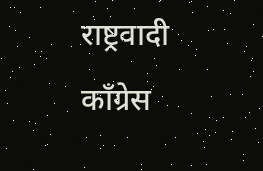राष्ट्रवादी काँग्रेस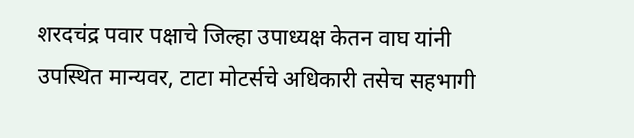शरदचंद्र पवार पक्षाचे जिल्हा उपाध्यक्ष केतन वाघ यांनी उपस्थित मान्यवर, टाटा मोटर्सचे अधिकारी तसेच सहभागी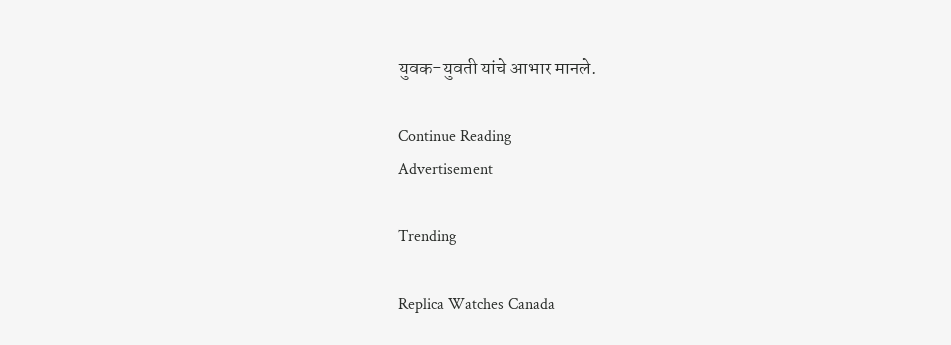युवक-युवती यांचे आभार मानले.

Continue Reading
Advertisement

Trending

Replica Watches Canada